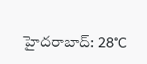హైదరాబాద్: 28°C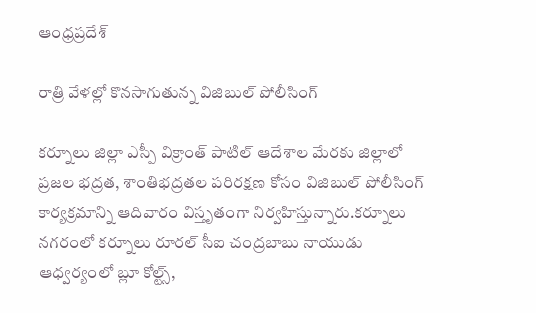ఆంధ్రప్రదేశ్

రాత్రి వేళల్లో కొనసాగుతున్న విజిబుల్ పోలీసింగ్

కర్నూలు జిల్లా ఎస్పీ విక్రాంత్ పాటిల్ ఆదేశాల మేరకు జిల్లాలో ప్రజల భద్రత, శాంతిభద్రతల పరిరక్షణ కోసం విజిబుల్ పోలీసింగ్ కార్యక్రమాన్ని ఆదివారం విస్తృతంగా నిర్వహిస్తున్నారు.కర్నూలు నగరంలో కర్నూలు రూరల్ సీఐ చంద్రబాబు నాయుడు ఆధ్వర్యంలో బ్లూ కోల్ట్స్,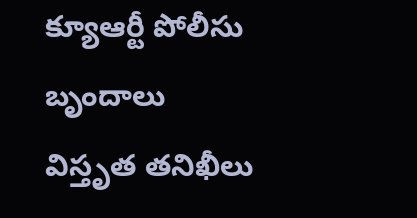క్యూఆర్టీ పోలీసు బృందాలు విస్తృత తనిఖీలు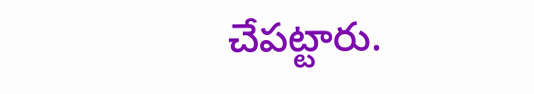చేపట్టారు.